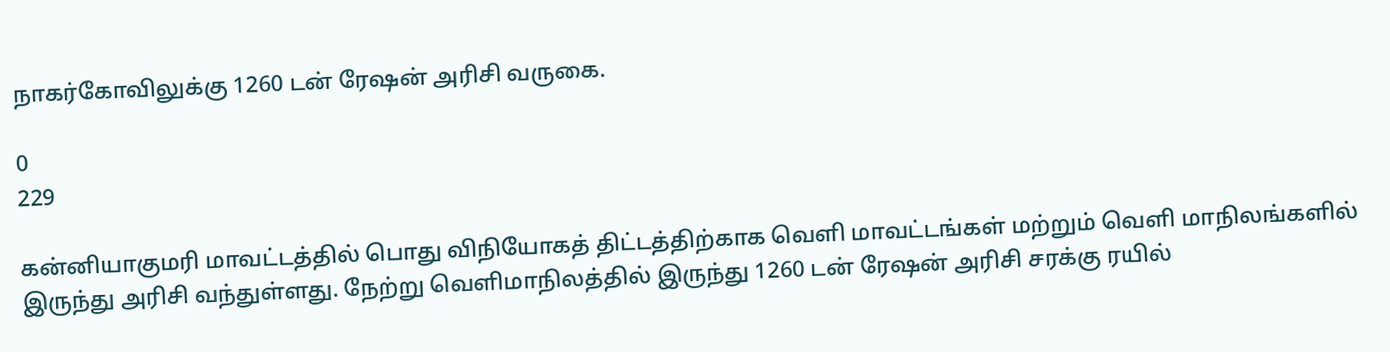நாகர்கோவிலுக்கு 1260 டன் ரேஷன் அரிசி வருகை.

0
229

கன்னியாகுமரி மாவட்டத்தில் பொது விநியோகத் திட்டத்திற்காக வெளி மாவட்டங்கள் மற்றும் வெளி மாநிலங்களில் இருந்து அரிசி வந்துள்ளது. நேற்று வெளிமாநிலத்தில் இருந்து 1260 டன் ரேஷன் அரிசி சரக்கு ரயில்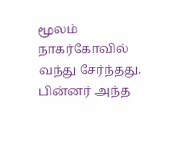மூலம் நாகர்கோவில் வந்து சேர்ந்தது. பின்னர் அந்த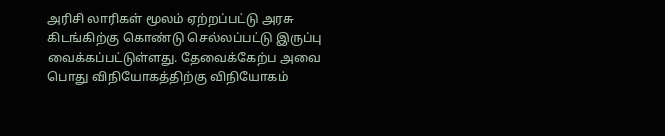அரிசி லாரிகள் மூலம் ஏற்றப்பட்டு அரசு கிடங்கிற்கு கொண்டு செல்லப்பட்டு இருப்பு வைக்கப்பட்டுள்ளது. தேவைக்கேற்ப அவை பொது விநியோகத்திற்கு விநியோகம்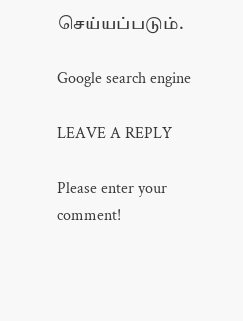செய்யப்படும்.

Google search engine

LEAVE A REPLY

Please enter your comment!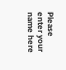Please enter your name here